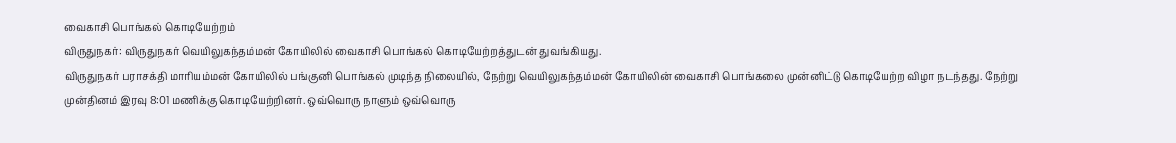வைகாசி பொங்கல் கொடியேற்றம்
விருதுநகர்: விருதுநகர் வெயிலுகந்தம்மன் கோயிலில் வைகாசி பொங்கல் கொடியேற்றத்துடன் துவங்கியது.
விருதுநகர் பராசக்தி மாரியம்மன் கோயிலில் பங்குனி பொங்கல் முடிந்த நிலையில், நேற்று வெயிலுகந்தம்மன் கோயிலின் வைகாசி பொங்கலை முன்னிட்டு கொடியேற்ற விழா நடந்தது. நேற்று முன்தினம் இரவு 8:01 மணிக்கு கொடியேற்றினர். ஒவ்வொரு நாளும் ஒவ்வொரு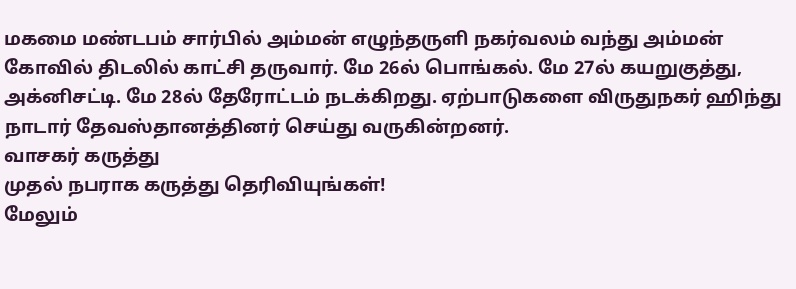மகமை மண்டபம் சார்பில் அம்மன் எழுந்தருளி நகர்வலம் வந்து அம்மன் கோவில் திடலில் காட்சி தருவார். மே 26ல் பொங்கல். மே 27ல் கயறுகுத்து, அக்னிசட்டி. மே 28ல் தேரோட்டம் நடக்கிறது. ஏற்பாடுகளை விருதுநகர் ஹிந்து நாடார் தேவஸ்தானத்தினர் செய்து வருகின்றனர்.
வாசகர் கருத்து
முதல் நபராக கருத்து தெரிவியுங்கள்!
மேலும்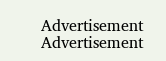Advertisement
Advertisement